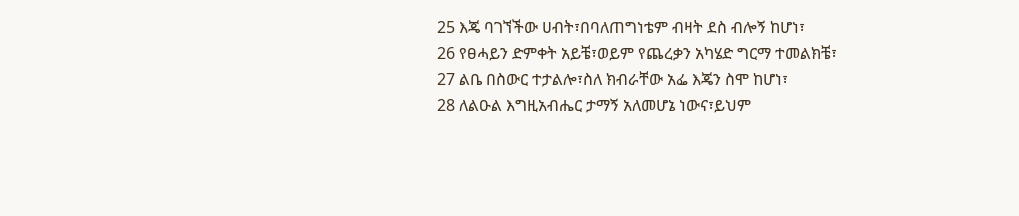25 እጄ ባገኘችው ሀብት፣በባለጠግነቴም ብዛት ደስ ብሎኝ ከሆነ፣
26 የፀሓይን ድምቀት አይቼ፣ወይም የጨረቃን አካሄድ ግርማ ተመልክቼ፣
27 ልቤ በስውር ተታልሎ፣ስለ ክብራቸው አፌ እጄን ስሞ ከሆነ፣
28 ለልዑል እግዚአብሔር ታማኝ አለመሆኔ ነውና፣ይህም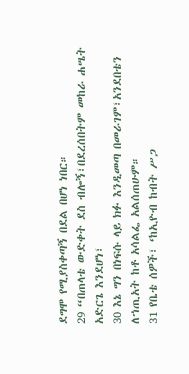ደግሞ የሚያስቀጣኝ በደል በሆነ ነበር።
29 “በጠላቴ ውድቀት ደስ ብሎኝ፣በደረሰበትም መከራ ሐሤት አድርጌ እንደሆነ፣
30 እኔ ግን በነፍሱ ላይ ክፉ እንዲመጣ በመራገም፣አንደበቴን ለኀጢአት ከቶ አሳልፌ አልሰጠሁም።
31 የቤቴ ሰዎች፣ ‘ከኢዮብ ከብት ሥጋ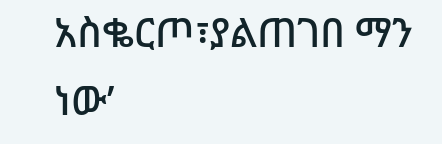አስቈርጦ፣ያልጠገበ ማን ነው’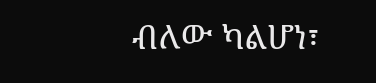ብለው ካልሆነ፣